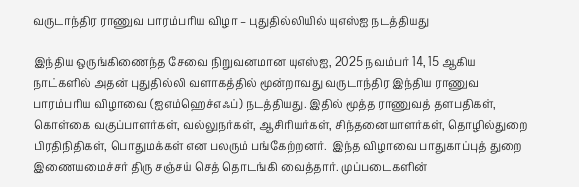வருடாந்திர ராணுவ பாரம்பரிய விழா – புதுதில்லியில் யுஎஸ்ஐ நடத்தியது

இந்திய ஒருங்கிணைந்த சேவை நிறுவனமான யுஎஸ்ஐ, 2025 நவம்பர் 14, 15 ஆகிய நாட்களில் அதன் புதுதில்லி வளாகத்தில் மூன்றாவது வருடாந்திர இந்திய ராணுவ பாரம்பரிய விழாவை (ஐஎம்ஹெச்எஃப்) நடத்தியது. இதில் மூத்த ராணுவத் தளபதிகள், கொள்கை வகுப்பாளர்கள், வல்லுநர்கள், ஆசிரியர்கள், சிந்தனையாளர்கள், தொழில்துறை பிரதிநிதிகள், பொதுமக்கள் என பலரும் பங்கேற்றனர்.  இந்த விழாவை பாதுகாப்புத் துறை இணையமைச்சர் திரு சஞ்சய் செத் தொடங்கி வைத்தார். முப்படைகளின்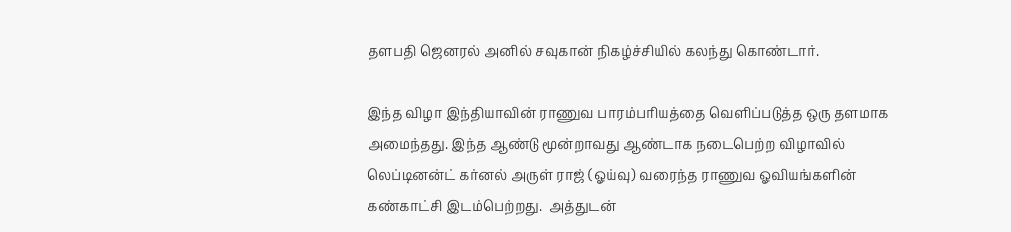தளபதி ஜெனரல் அனில் சவுகான் நிகழ்ச்சியில் கலந்து கொண்டார்.

இந்த விழா இந்தியாவின் ராணுவ பாரம்பரியத்தை வெளிப்படுத்த ஒரு தளமாக அமைந்தது. இந்த ஆண்டு மூன்றாவது ஆண்டாக நடைபெற்ற விழாவில் லெப்டினன்ட் கர்னல் அருள் ராஜ் (ஓய்வு) வரைந்த ராணுவ ஓவியங்களின் கண்காட்சி இடம்பெற்றது.  அத்துடன்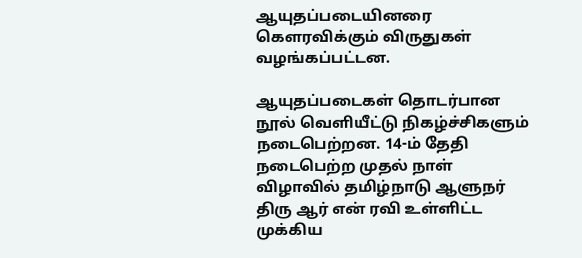ஆயுதப்படையினரை கௌரவிக்கும் விருதுகள் வழங்கப்பட்டன.

ஆயுதப்படைகள் தொடர்பான நூல் வெளியீட்டு நிகழ்ச்சிகளும் நடைபெற்றன. 14-ம் தேதி நடைபெற்ற முதல் நாள் விழாவில் தமிழ்நாடு ஆளுநர் திரு ஆர் என் ரவி உள்ளிட்ட முக்கிய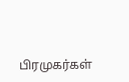பிரமுகர்கள்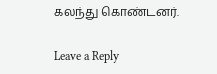கலந்து கொண்டனர்.

Leave a Reply